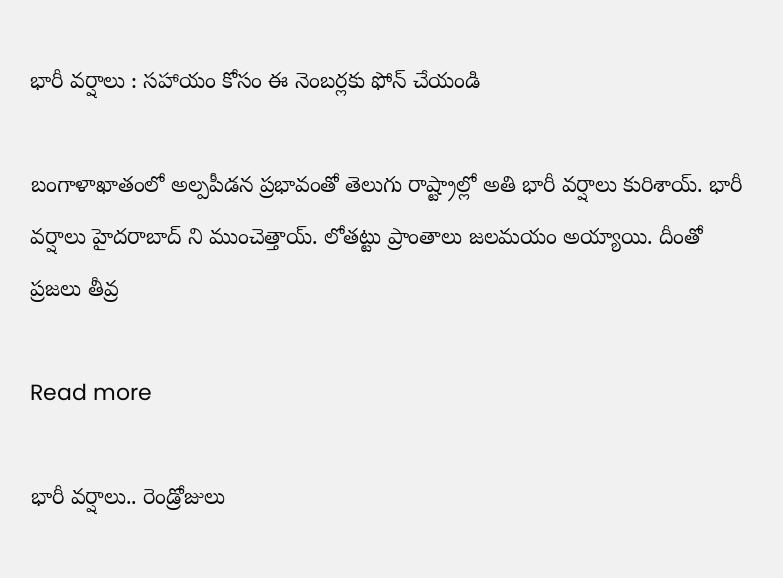భారీ వర్షాలు : సహాయం కోసం ఈ నెంబర్లకు ఫోన్ చేయండి

బంగాళాఖాతంలో అల్పపీడన ప్రభావంతో తెలుగు రాష్ట్రాల్లో అతి భారీ వర్షాలు కురిశాయ్. భారీ వర్షాలు హైదరాబాద్ ని ముంచెత్తాయ్. లోతట్టు ప్రాంతాలు జలమయం అయ్యాయి. దీంతో ప్రజలు తీవ్ర

Read more

భారీ వర్షాలు.. రెండ్రోజులు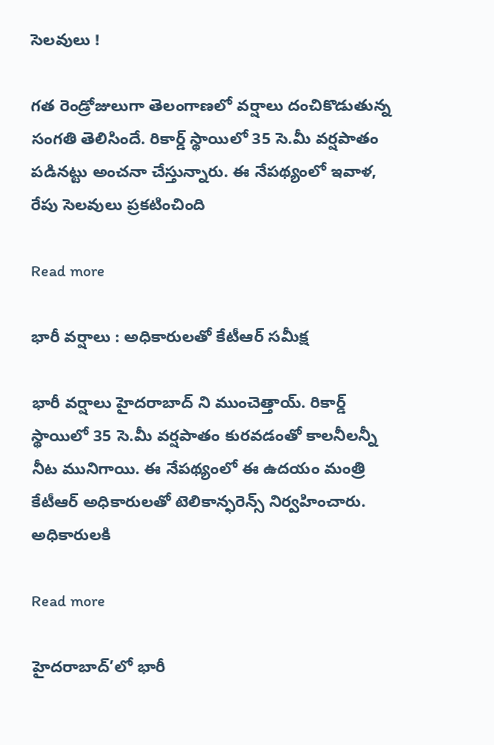సెలవులు !

గత రెండ్రోజులుగా తెలంగాణలో వర్షాలు దంచికొడుతున్న సంగతి తెలిసిందే. రికార్డ్ స్థాయిలో 35 సె.మీ వర్షపాతం పడినట్టు అంచనా చేస్తున్నారు. ఈ నేపథ్యంలో ఇవాళ, రేపు సెలవులు ప్రకటించింది

Read more

భారీ వర్షాలు : అధికారులతో కేటీఆర్ సమీక్ష

భారీ వర్షాలు హైదరాబాద్ ని ముంచెత్తాయ్. రికార్డ్ స్థాయిలో 35 సె.మీ వర్షపాతం కురవడంతో కాలనీలన్నీ నీట మునిగాయి. ఈ నేపథ్యంలో ఈ ఉదయం మంత్రి కేటీఆర్ అధికారులతో టెలికాన్ఫరెన్స్ నిర్వహించారు. అధికారులకి

Read more

హైదరాబాద్’లో భారీ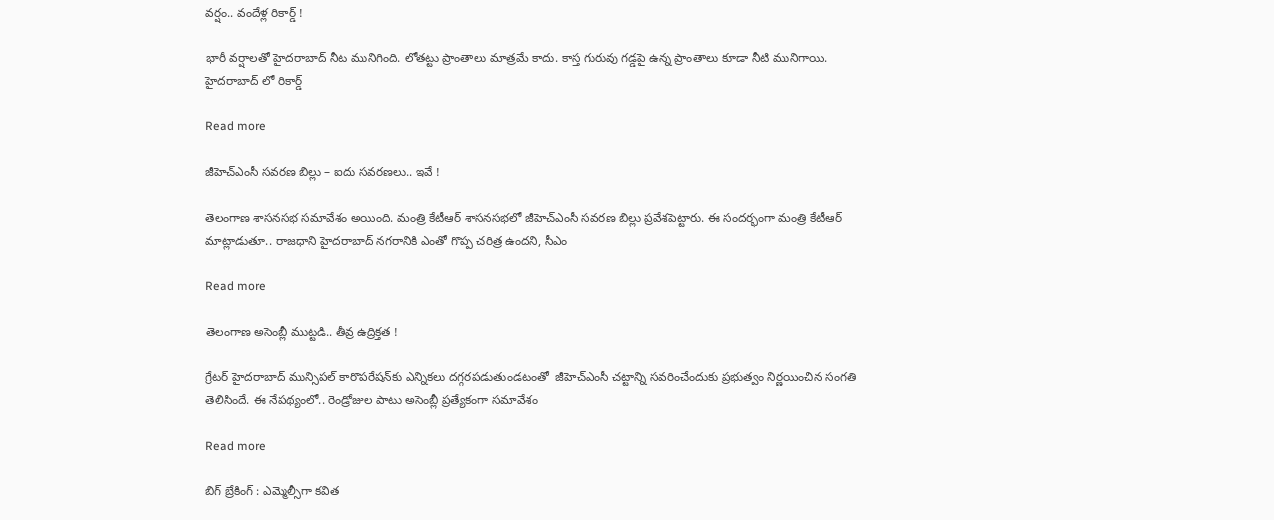వర్షం.. వందేళ్ల రికార్డ్ !

భారీ వర్షాలతో హైదరాబాద్ నీట మునిగింది. లోతట్టు ప్రాంతాలు మాత్రమే కాదు. కాస్త గురువు గడ్డపై ఉన్న ప్రాంతాలు కూడా నీటి మునిగాయి. హైదరాబాద్ లో రికార్డ్

Read more

జీహెచ్ఎంసీ స‌వ‌ర‌ణ బిల్లు – ఐదు సవరణలు.. ఇవే !

తెలంగాణ శాసనసభ సమావేశం అయింది. మంత్రి కేటీఆర్ శాస‌న‌స‌భ‌లో జీహెచ్ఎంసీ స‌వ‌ర‌ణ బిల్లు ప్ర‌వేశ‌పెట్టారు. ఈ సందర్భంగా మంత్రి కేటీఆర్ మాట్లాడుతూ.. రాజ‌ధాని హైద‌రాబాద్ న‌గ‌రానికి ఎంతో గొప్ప చ‌రిత్ర ఉంద‌ని, సీఎం

Read more

తెలంగాణ అసెంబ్లీ ముట్టడి.. తీవ్ర ఉద్రిక్తత !

గ్రేటర్‌ హైదరాబాద్‌ మున్సిపల్‌ కారొపరేషన్‌కు ఎన్నికలు దగ్గరపడుతుండటంతో  జీహెచ్‌ఎంసీ చట్టాన్ని సవరించేందుకు ప్రభుత్వం నిర్ణయించిన సంగతి తెలిసిందే. ఈ నేపథ్యంలో.. రెండ్రోజుల పాటు అసెంబ్లీ ప్రత్యేకంగా సమావేశం

Read more

బిగ్ బ్రేకింగ్ : ఎమ్మెల్సీగా కవిత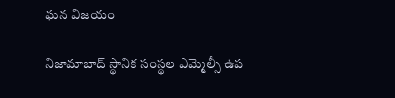ఘన విజయం

నిజామాబాద్‌ స్థానిక సంస్థల ఎమ్మెల్సీ ఉప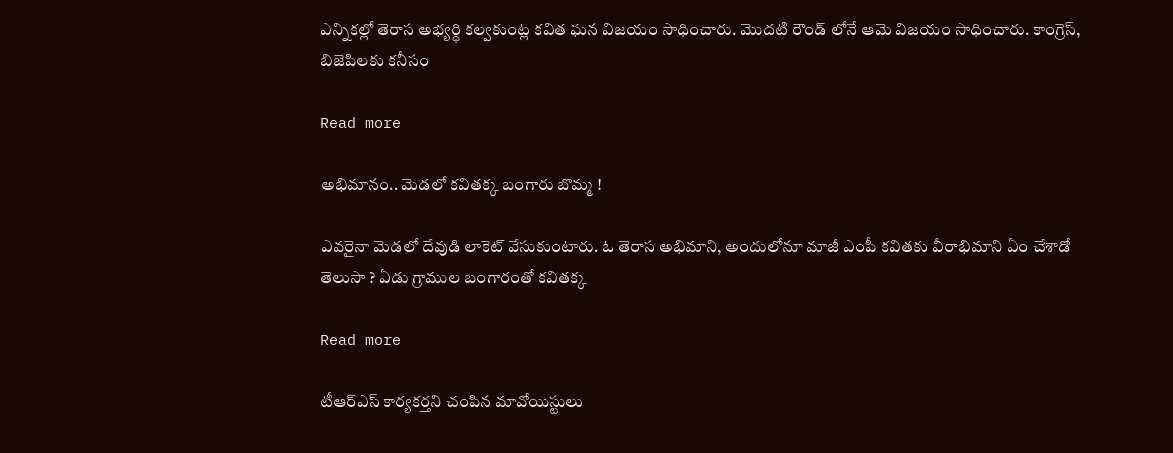ఎన్నికల్లో తెరాస అభ్యర్ధి కల్వకుంట్ల కవిత ఘన విజయం సాధించారు. మొదటి రౌండ్ లోనే ఆమె విజయం సాధించారు. కాంగ్రెస్, బిజెపిలకు కనీసం

Read more

అభిమానం.. మెడలో కవితక్క బంగారు బొమ్మ !

ఎవరైనా మెడలో దేవుడి లాకెట్ వేసుకుంటారు. ఓ తెరాస అభిమాని, అందులోనూ మాజీ ఎంపీ కవితకు వీరాభిమాని ఏం చేశాడో తెలుసా ? ఏడు గ్రాముల బంగారంతో కవితక్క

Read more

టీఆర్ఎస్ కార్యకర్తని చంపిన మావోయిస్టులు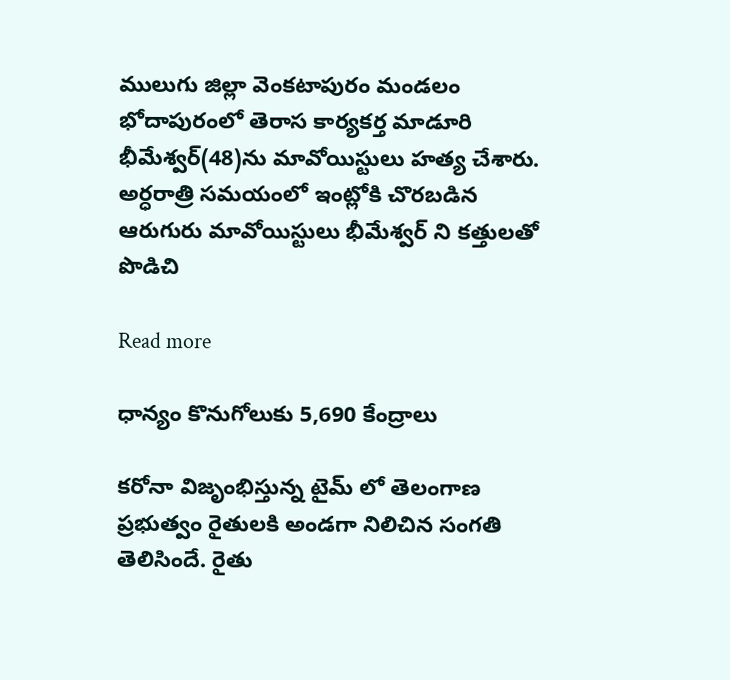ములుగు జిల్లా వెంకటాపురం మండలం భోదాపురంలో తెరాస కార్యకర్త మాడూరి భీమేశ్వర్‌(48)ను మావోయిస్టులు హత్య చేశారు. అర్ధరాత్రి సమయంలో ఇంట్లోకి చొరబడిన ఆరుగురు మావోయిస్టులు భీమేశ్వర్ ని కత్తులతో పొడిచి

Read more

ధాన్యం కొనుగోలుకు 5,690 కేంద్రాలు

కరోనా విజృంభిస్తున్న టైమ్ లో తెలంగాణ ప్రభుత్వం రైతులకి అండగా నిలిచిన సంగతి తెలిసిందే. రైతు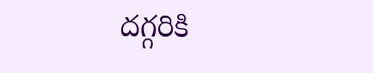దగ్గరికి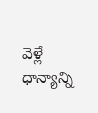వెళ్లే ధాన్యాన్ని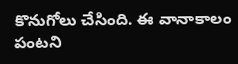కొనుగోలు చేసింది. ఈ వానాకాలం పంటని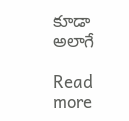కూడా అలాగే

Read more